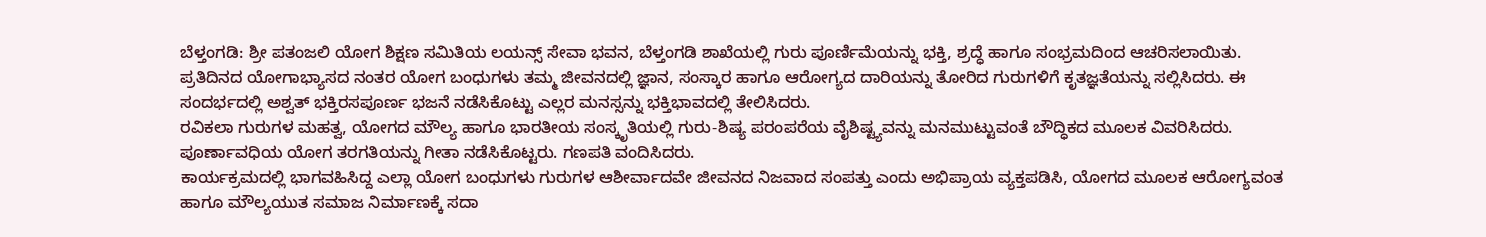ಬೆಳ್ತಂಗಡಿ: ಶ್ರೀ ಪತಂಜಲಿ ಯೋಗ ಶಿಕ್ಷಣ ಸಮಿತಿಯ ಲಯನ್ಸ್ ಸೇವಾ ಭವನ, ಬೆಳ್ತಂಗಡಿ ಶಾಖೆಯಲ್ಲಿ ಗುರು ಪೂರ್ಣಿಮೆಯನ್ನು ಭಕ್ತಿ, ಶ್ರದ್ಧೆ ಹಾಗೂ ಸಂಭ್ರಮದಿಂದ ಆಚರಿಸಲಾಯಿತು.
ಪ್ರತಿದಿನದ ಯೋಗಾಭ್ಯಾಸದ ನಂತರ ಯೋಗ ಬಂಧುಗಳು ತಮ್ಮ ಜೀವನದಲ್ಲಿ ಜ್ಞಾನ, ಸಂಸ್ಕಾರ ಹಾಗೂ ಆರೋಗ್ಯದ ದಾರಿಯನ್ನು ತೋರಿದ ಗುರುಗಳಿಗೆ ಕೃತಜ್ಞತೆಯನ್ನು ಸಲ್ಲಿಸಿದರು. ಈ ಸಂದರ್ಭದಲ್ಲಿ ಅಶ್ವತ್ ಭಕ್ತಿರಸಪೂರ್ಣ ಭಜನೆ ನಡೆಸಿಕೊಟ್ಟು ಎಲ್ಲರ ಮನಸ್ಸನ್ನು ಭಕ್ತಿಭಾವದಲ್ಲಿ ತೇಲಿಸಿದರು.
ರವಿಕಲಾ ಗುರುಗಳ ಮಹತ್ವ, ಯೋಗದ ಮೌಲ್ಯ ಹಾಗೂ ಭಾರತೀಯ ಸಂಸ್ಕೃತಿಯಲ್ಲಿ ಗುರು-ಶಿಷ್ಯ ಪರಂಪರೆಯ ವೈಶಿಷ್ಟ್ಯವನ್ನು ಮನಮುಟ್ಟುವಂತೆ ಬೌದ್ಧಿಕದ ಮೂಲಕ ವಿವರಿಸಿದರು.
ಪೂರ್ಣಾವಧಿಯ ಯೋಗ ತರಗತಿಯನ್ನು ಗೀತಾ ನಡೆಸಿಕೊಟ್ಟರು. ಗಣಪತಿ ವಂದಿಸಿದರು.
ಕಾರ್ಯಕ್ರಮದಲ್ಲಿ ಭಾಗವಹಿಸಿದ್ದ ಎಲ್ಲಾ ಯೋಗ ಬಂಧುಗಳು ಗುರುಗಳ ಆಶೀರ್ವಾದವೇ ಜೀವನದ ನಿಜವಾದ ಸಂಪತ್ತು ಎಂದು ಅಭಿಪ್ರಾಯ ವ್ಯಕ್ತಪಡಿಸಿ, ಯೋಗದ ಮೂಲಕ ಆರೋಗ್ಯವಂತ ಹಾಗೂ ಮೌಲ್ಯಯುತ ಸಮಾಜ ನಿರ್ಮಾಣಕ್ಕೆ ಸದಾ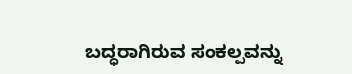ಬದ್ಧರಾಗಿರುವ ಸಂಕಲ್ಪವನ್ನು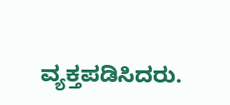ವ್ಯಕ್ತಪಡಿಸಿದರು.